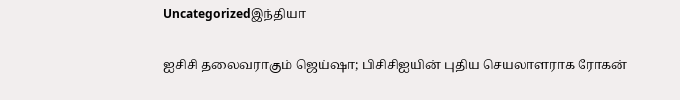Uncategorizedஇந்தியா

ஐசிசி தலைவராகும் ஜெய்ஷா; பிசிசிஐயின் புதிய செயலாளராக ரோகன்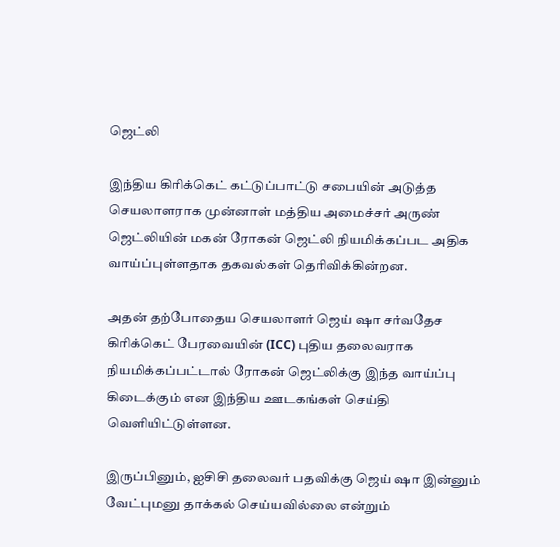ஜெட்லி

இந்திய கிரிக்கெட் கட்டுப்பாட்டு சபையின் அடுத்த செயலாளராக முன்னாள் மத்திய அமைச்சர் அருண் ஜெட்லியின் மகன் ரோகன் ஜெட்லி நியமிக்கப்பட அதிக வாய்ப்புள்ளதாக தகவல்கள் தெரிவிக்கின்றன.

அதன் தற்போதைய செயலாளர் ஜெய் ஷா சர்வதேச கிரிக்கெட் பேரவையின் (ICC) புதிய தலைவராக நியமிக்கப்பட்டால் ரோகன் ஜெட்லிக்கு இந்த வாய்ப்பு கிடைக்கும் என இந்திய ஊடகங்கள் செய்தி வெளியிட்டுள்ளன.

இருப்பினும், ஐசிசி தலைவர் பதவிக்கு ஜெய் ஷா இன்னும் வேட்புமனு தாக்கல் செய்யவில்லை என்றும்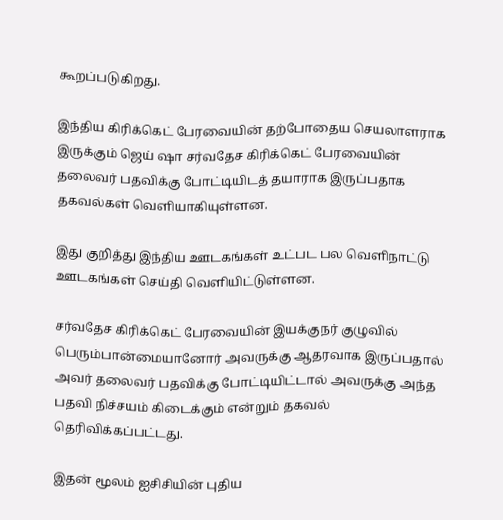கூறப்படுகிறது.

இந்திய கிரிக்கெட் பேரவையின் தற்போதைய செயலாளராக இருக்கும் ஜெய் ஷா சர்வதேச கிரிக்கெட் பேரவையின் தலைவர் பதவிக்கு போட்டியிடத் தயாராக இருப்பதாக தகவல்கள் வெளியாகியுள்ளன.

இது குறித்து இந்திய ஊடகங்கள் உட்பட பல வெளிநாட்டு ஊடகங்கள் செய்தி வெளியிட்டுள்ளன.

சர்வதேச கிரிக்கெட் பேரவையின் இயக்குநர் குழுவில் பெரும்பான்மையானோர் அவருக்கு ஆதரவாக இருப்பதால் அவர் தலைவர் பதவிக்கு போட்டியிட்டால் அவருக்கு அந்த பதவி நிச்சயம் கிடைக்கும் என்றும் தகவல் தெரிவிக்கப்பட்டது.

இதன் மூலம் ஐசிசியின் புதிய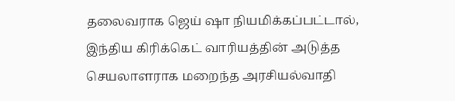தலைவராக ஜெய் ஷா நியமிக்கப்பட்டால், இந்திய கிரிக்கெட் வாரியத்தின் அடுத்த செயலாளராக மறைந்த அரசியல்வாதி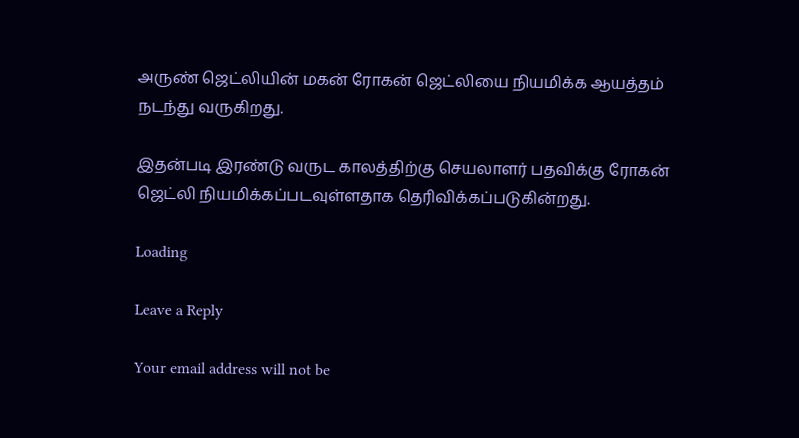அருண் ஜெட்லியின் மகன் ரோகன் ஜெட்லியை நியமிக்க ஆயத்தம் நடந்து வருகிறது.

இதன்படி இரண்டு வருட காலத்திற்கு செயலாளர் பதவிக்கு ரோகன் ஜெட்லி நியமிக்கப்படவுள்ளதாக தெரிவிக்கப்படுகின்றது.

Loading

Leave a Reply

Your email address will not be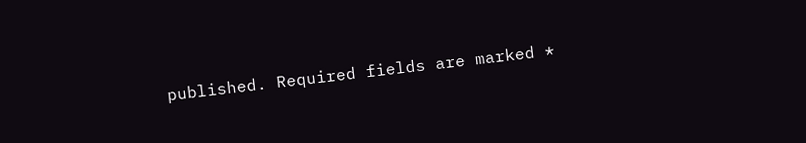published. Required fields are marked *